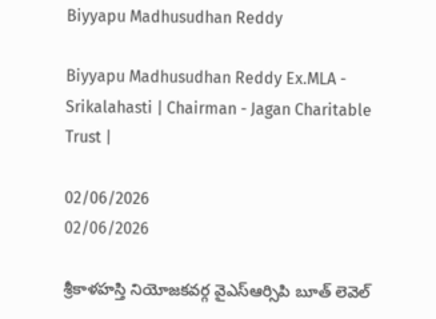Biyyapu Madhusudhan Reddy

Biyyapu Madhusudhan Reddy Ex.MLA - Srikalahasti | Chairman - Jagan Charitable Trust |

02/06/2026
02/06/2026

శ్రీకాళహస్తి నియోజకవర్గ వైఎస్ఆర్సిపి బూత్ లెవెల్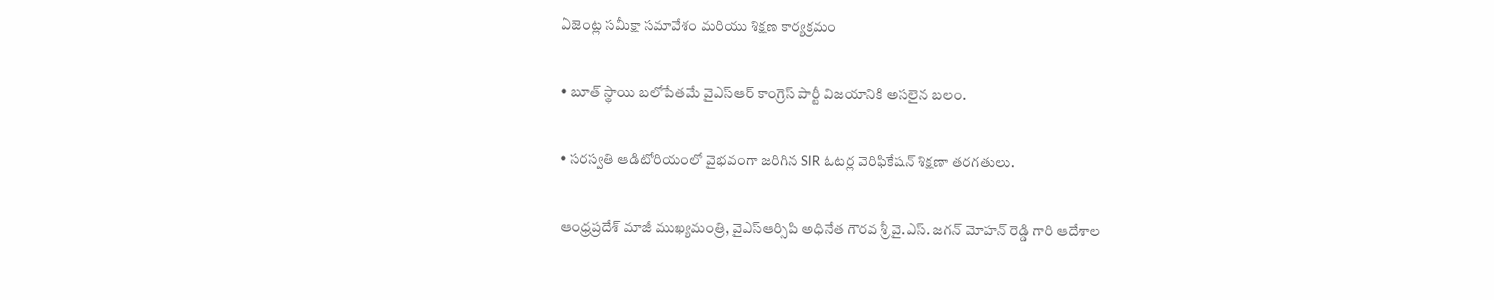ఏజెంట్ల సమీక్షా సమావేశం మరియు శిక్షణ కార్యక్రమం

• బూత్ స్థాయి బలోపేతమే వైఎస్ఆర్ కాంగ్రెస్ పార్టీ విజయానికి అసలైన బలం.

• సరస్వతి ఆడిటోరియంలో వైభవంగా జరిగిన SIR ఓటర్ల వెరిఫికేషన్ శిక్షణా తరగతులు.

ఆంధ్రప్రదేశ్ మాజీ ముఖ్యమంత్రి, వైఎస్ఆర్సిపి అధినేత గౌరవ శ్రీ వై.ఎస్. జగన్ మోహన్ రెడ్డి గారి ఆదేశాల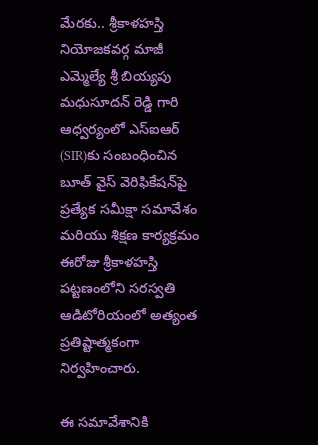మేరకు.. శ్రీకాళహస్తి నియోజకవర్గ మాజీ ఎమ్మెల్యే శ్రీ బియ్యపు మధుసూదన్ రెడ్డి గారి ఆధ్వర్యంలో ఎస్‌ఐఆర్‌ (SIR)కు సంబంధించిన బూత్‌ వైస్ వెరిఫికేషన్‌పై ప్రత్యేక సమీక్షా సమావేశం మరియు శిక్షణ కార్యక్రమం ఈరోజు శ్రీకాళహస్తి పట్టణంలోని సరస్వతి ఆడిటోరియంలో అత్యంత ప్రతిష్టాత్మకంగా నిర్వహించారు.

ఈ సమావేశానికి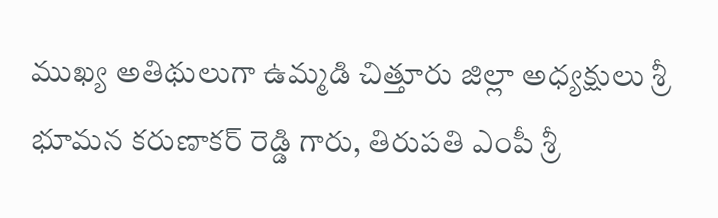ముఖ్య అతిథులుగా ఉమ్మడి చిత్తూరు జిల్లా అధ్యక్షులు శ్రీ భూమన కరుణాకర్ రెడ్డి గారు, తిరుపతి ఎంపీ శ్రీ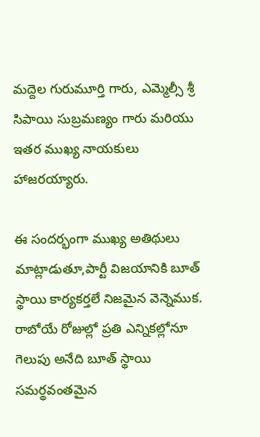మద్దెల గురుమూర్తి గారు, ఎమ్మెల్సీ శ్రీ సిపాయి సుబ్రమణ్యం గారు మరియు ఇతర ముఖ్య నాయకులు హాజరయ్యారు.

ఈ సందర్భంగా ముఖ్య అతిథులు మాట్లాడుతూ,పార్టీ విజయానికి బూత్ స్థాయి కార్యకర్తలే నిజమైన వెన్నెముక. రాబోయే రోజుల్లో ప్రతి ఎన్నికల్లోనూ గెలుపు అనేది బూత్ స్థాయి సమర్థవంతమైన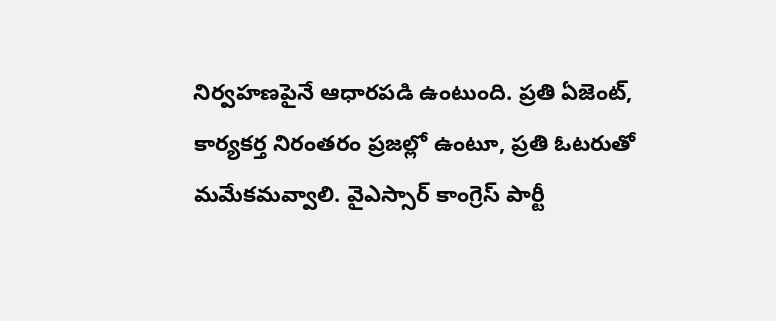నిర్వహణపైనే ఆధారపడి ఉంటుంది. ప్రతి ఏజెంట్, కార్యకర్త నిరంతరం ప్రజల్లో ఉంటూ, ప్రతి ఓటరుతో మమేకమవ్వాలి. వైఎస్సార్ కాంగ్రెస్ పార్టీ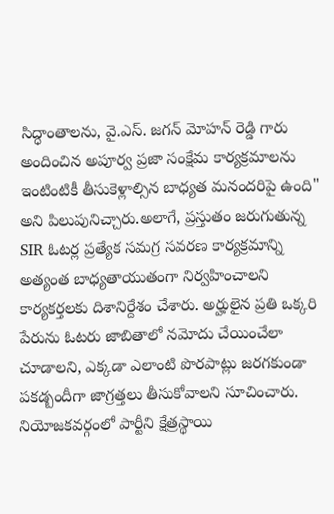సిద్ధాంతాలను, వై.ఎస్. జగన్ మోహన్ రెడ్డి గారు అందించిన అపూర్వ ప్రజా సంక్షేమ కార్యక్రమాలను ఇంటింటికీ తీసుకెళ్లాల్సిన బాధ్యత మనందరిపై ఉంది" అని పిలుపునిచ్చారు.అలాగే, ప్రస్తుతం జరుగుతున్న SIR ఓటర్ల ప్రత్యేక సమగ్ర సవరణ కార్యక్రమాన్ని అత్యంత బాధ్యతాయుతంగా నిర్వహించాలని కార్యకర్తలకు దిశానిర్దేశం చేశారు. అర్హులైన ప్రతి ఒక్కరి పేరును ఓటరు జాబితాలో నమోదు చేయించేలా చూడాలని, ఎక్కడా ఎలాంటి పొరపాట్లు జరగకుండా పకడ్బందీగా జాగ్రత్తలు తీసుకోవాలని సూచించారు. నియోజకవర్గంలో పార్టీని క్షేత్రస్థాయి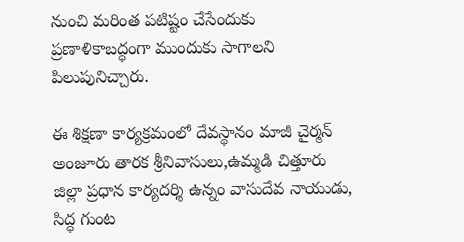నుంచి మరింత పటిష్టం చేసేందుకు ప్రణాళికాబద్ధంగా ముందుకు సాగాలని పిలుపునిచ్చారు.

ఈ శిక్షణా కార్యక్రమంలో దేవస్థానం మాజీ చైర్మన్ అంజూరు తారక శ్రీనివాసులు,ఉమ్మడి చిత్తూరు జిల్లా ప్రధాన కార్యదర్శి ఉన్నం వాసుదేవ నాయుడు, సిద్ధ గుంట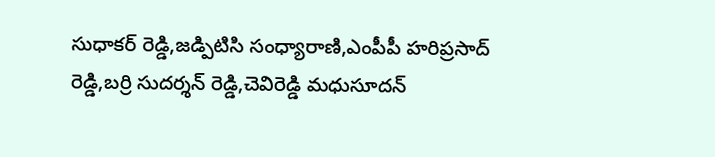సుధాకర్ రెడ్డి,జడ్పిటిసి సంధ్యారాణి,ఎంపీపీ హరిప్రసాద్ రెడ్డి,బర్రి సుదర్శన్ రెడ్డి,చెవిరెడ్డి మధుసూదన్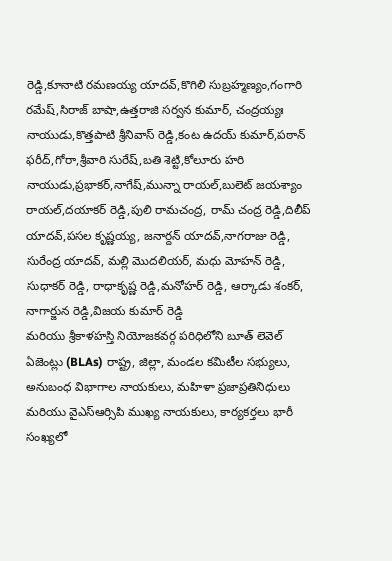రెడ్డి,కూనాటి రమణయ్య యాదవ్,కొగిలి సుబ్రహ్మణ్యం,గంగారి రమేష్,సిరాజ్ బాషా,ఉత్తరాజి సర్వన కుమార్, చంద్రయ్యః నాయుడు,కొత్తపాటి శ్రీనివాస్ రెడ్డి,కంట ఉదయ్ కుమార్,పఠాన్ ఫరీద్,గోరా,శ్రీవారి సురేష్,బతి శెట్టి,కోలూరు హరి నాయుడు,ప్రభాకర్,నాగేష్,మున్నా రాయల్,బులెట్ జయశ్యాం రాయల్,దయాకర్ రెడ్డి,పులి రామచంద్ర, రామ్ చంద్ర రెడ్డి,దిలీప్ యాదవ్,పసల కృష్ణయ్య, జనార్దన్ యాదవ్,నాగరాజు రెడ్డి, సురేంద్ర యాదవ్, మల్లి మొదలియర్, మధు మోహన్ రెడ్డి, సుధాకర్ రెడ్డి, రాధాకృష్ణ రెడ్డి,మనోహర్ రెడ్డి, ఆర్కాడు శంకర్, నాగార్జున రెడ్డి,విజయ కుమార్ రెడ్డి
మరియు శ్రీకాళహస్తి నియోజకవర్గ పరిధిలోని బూత్ లెవెల్ ఏజెంట్లు (BLAs) రాష్ట్ర, జిల్లా, మండల కమిటీల సభ్యులు, అనుబంధ విభాగాల నాయకులు, మహిళా ప్రజాప్రతినిధులు మరియు వైఎస్ఆర్సిపి ముఖ్య నాయకులు, కార్యకర్తలు భారీ సంఖ్యలో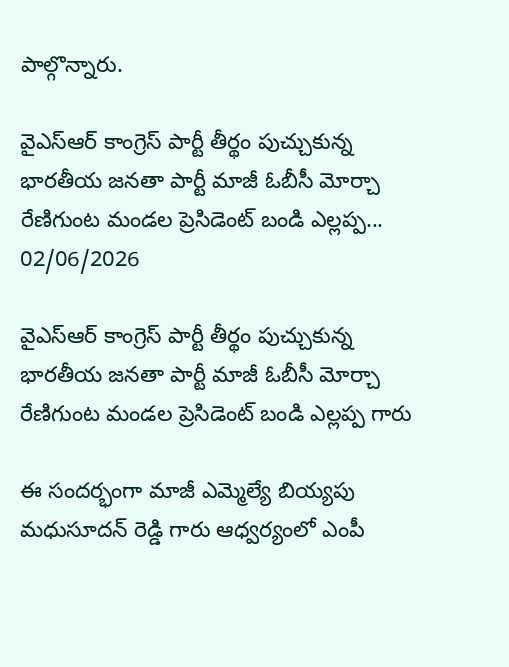పాల్గొన్నారు.

వైఎస్ఆర్ కాంగ్రెస్ పార్టీ తీర్థం పుచ్చుకున్న భారతీయ జనతా పార్టీ మాజీ ఓబీసీ మోర్చా రేణిగుంట మండల ప్రెసిడెంట్ బండి ఎల్లప్ప...
02/06/2026

వైఎస్ఆర్ కాంగ్రెస్ పార్టీ తీర్థం పుచ్చుకున్న భారతీయ జనతా పార్టీ మాజీ ఓబీసీ మోర్చా రేణిగుంట మండల ప్రెసిడెంట్ బండి ఎల్లప్ప గారు

ఈ సందర్భంగా మాజీ ఎమ్మెల్యే బియ్యపు మధుసూదన్ రెడ్డి గారు ఆధ్వర్యంలో ఎంపీ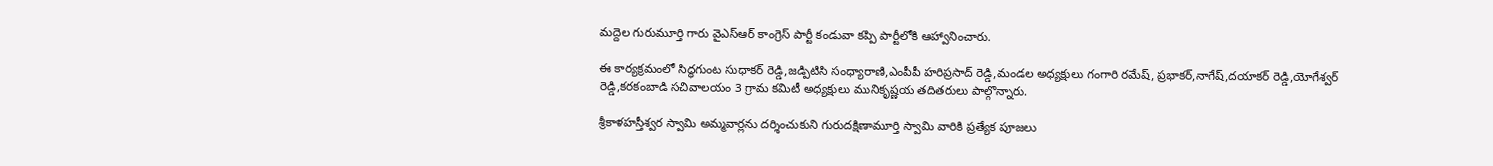మద్దెల గురుమూర్తి గారు వైఎస్ఆర్ కాంగ్రెస్ పార్టీ కండువా కప్పి పార్టీలోకి ఆహ్వానించారు.

ఈ కార్యక్రమంలో సిద్ధగుంట సుధాకర్ రెడ్డి,జడ్పిటిసి సంధ్యారాణి,ఎంపీపీ హరిప్రసాద్ రెడ్డి,మండల అధ్యక్షులు గంగారి రమేష్, ప్రభాకర్,నాగేష్,దయాకర్ రెడ్డి,యోగేశ్వర్ రెడ్డి,కరకంబాడి సచివాలయం 3 గ్రామ కమిటీ అధ్యక్షులు మునికృష్ణయ తదితరులు పాల్గొన్నారు.

శ్రీకాళహస్తీశ్వర స్వామి అమ్మవార్లను దర్శించుకుని గురుదక్షిణామూర్తి స్వామి వారికి ప్రత్యేక పూజలు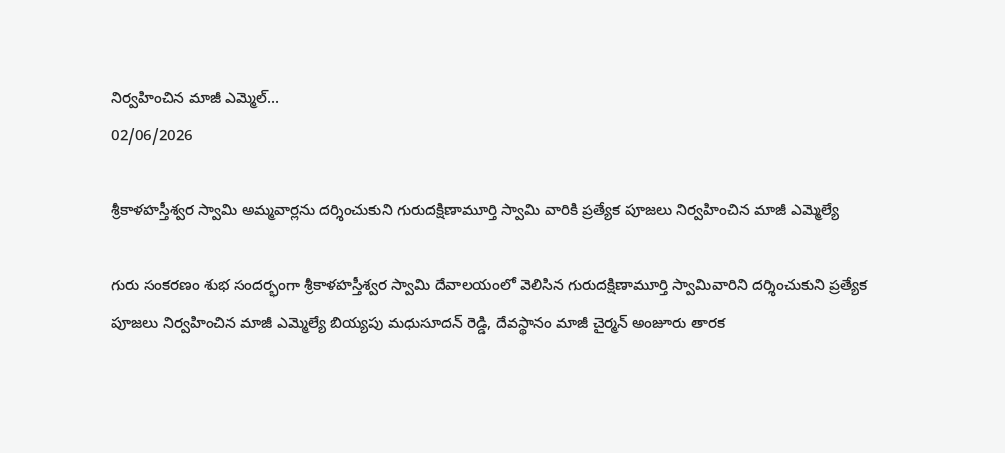నిర్వహించిన మాజీ ఎమ్మెల్...
02/06/2026

శ్రీకాళహస్తీశ్వర స్వామి అమ్మవార్లను దర్శించుకుని గురుదక్షిణామూర్తి స్వామి వారికి ప్రత్యేక పూజలు నిర్వహించిన మాజీ ఎమ్మెల్యే

గురు సంకరణం శుభ సందర్భంగా శ్రీకాళహస్తీశ్వర స్వామి దేవాలయంలో వెలిసిన గురుదక్షిణామూర్తి స్వామివారిని దర్శించుకుని ప్రత్యేక పూజలు నిర్వహించిన మాజీ ఎమ్మెల్యే బియ్యపు మధుసూదన్ రెడ్డి, దేవస్థానం మాజీ చైర్మన్ అంజూరు తారక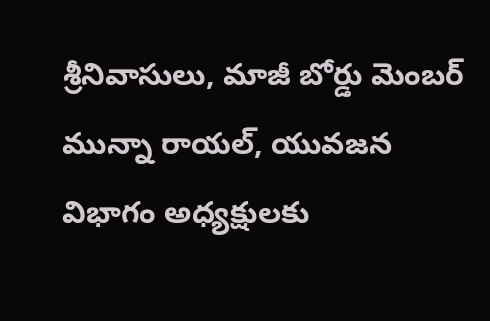శ్రీనివాసులు, మాజీ బోర్డు మెంబర్ మున్నా రాయల్, యువజన విభాగం అధ్యక్షులకు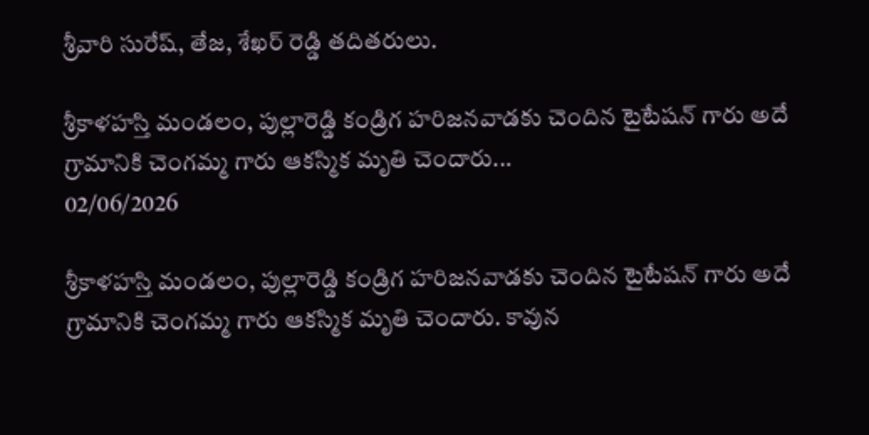శ్రీవారి సురేష్, తేజ, శేఖర్ రెడ్డి తదితరులు.

శ్రీకాళహస్తి మండలం, పుల్లారెడ్డి కండ్రిగ హరిజనవాడకు చెందిన టైటేషన్ గారు అదే గ్రామానికి చెంగమ్మ గారు ఆకస్మిక మృతి చెందారు...
02/06/2026

శ్రీకాళహస్తి మండలం, పుల్లారెడ్డి కండ్రిగ హరిజనవాడకు చెందిన టైటేషన్ గారు అదే గ్రామానికి చెంగమ్మ గారు ఆకస్మిక మృతి చెందారు. కావున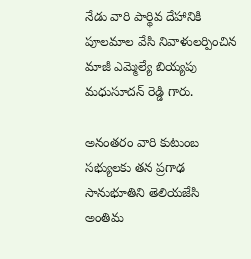నేడు వారి పార్థివ దేహానికి పూలమాల వేసి నివాళులర్పించిన మాజీ ఎమ్మెల్యే బియ్యపు మధుసూదన్ రెడ్డి గారు.

అనంతరం వారి కుటుంబ సభ్యులకు తన ప్రగాఢ సానుభూతిని తెలియజేసి అంతిమ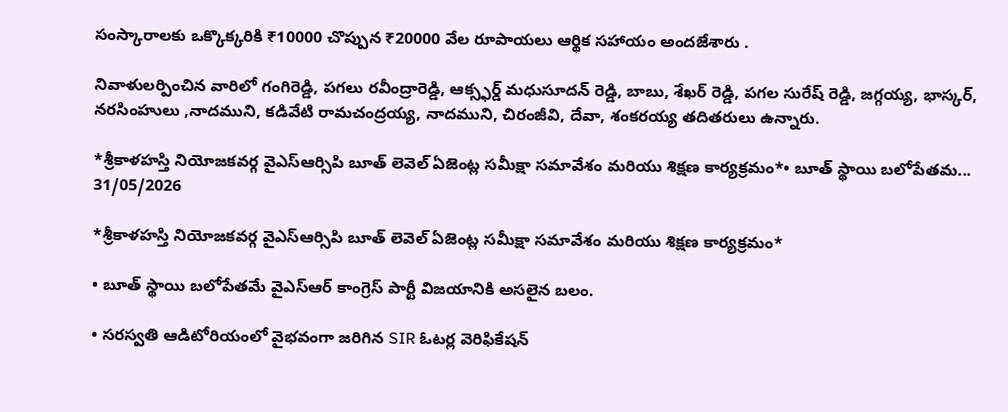సంస్కారాలకు ఒక్కొక్కరికి ₹10000 చొప్పున ₹20000 వేల రూపాయలు ఆర్థిక సహాయం అందజేశారు .

నివాళులర్పించిన వారిలో గంగిరెడ్డి, పగలు రవీంద్రారెడ్డి, ఆక్స్ఫర్డ్ మధుసూదన్ రెడ్డి, బాబు, శేఖర్ రెడ్డి, పగల సురేష్ రెడ్డి, జగ్గయ్య, భాస్కర్, నరసింహులు ,నాదముని, కడివేటి రామచంద్రయ్య, నాదముని, చిరంజీవి, దేవా, శంకరయ్య తదితరులు ఉన్నారు.

*శ్రీకాళహస్తి నియోజకవర్గ వైఎస్ఆర్సిపి బూత్ లెవెల్ ఏజెంట్ల సమీక్షా సమావేశం మరియు శిక్షణ కార్యక్రమం*• బూత్ స్థాయి బలోపేతమ...
31/05/2026

*శ్రీకాళహస్తి నియోజకవర్గ వైఎస్ఆర్సిపి బూత్ లెవెల్ ఏజెంట్ల సమీక్షా సమావేశం మరియు శిక్షణ కార్యక్రమం*

• బూత్ స్థాయి బలోపేతమే వైఎస్ఆర్ కాంగ్రెస్ పార్టీ విజయానికి అసలైన బలం.

• సరస్వతి ఆడిటోరియంలో వైభవంగా జరిగిన SIR ఓటర్ల వెరిఫికేషన్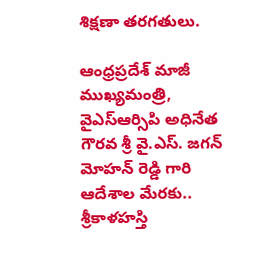శిక్షణా తరగతులు.

ఆంధ్రప్రదేశ్ మాజీ ముఖ్యమంత్రి, వైఎస్ఆర్సిపి అధినేత గౌరవ శ్రీ వై.ఎస్. జగన్ మోహన్ రెడ్డి గారి ఆదేశాల మేరకు.. శ్రీకాళహస్తి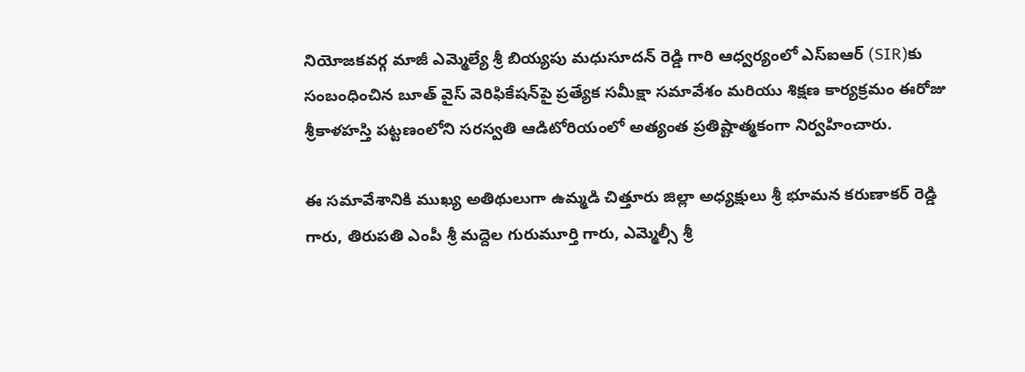నియోజకవర్గ మాజీ ఎమ్మెల్యే శ్రీ బియ్యపు మధుసూదన్ రెడ్డి గారి ఆధ్వర్యంలో ఎస్‌ఐఆర్‌ (SIR)కు సంబంధించిన బూత్‌ వైస్ వెరిఫికేషన్‌పై ప్రత్యేక సమీక్షా సమావేశం మరియు శిక్షణ కార్యక్రమం ఈరోజు శ్రీకాళహస్తి పట్టణంలోని సరస్వతి ఆడిటోరియంలో అత్యంత ప్రతిష్టాత్మకంగా నిర్వహించారు.

ఈ సమావేశానికి ముఖ్య అతిథులుగా ఉమ్మడి చిత్తూరు జిల్లా అధ్యక్షులు శ్రీ భూమన కరుణాకర్ రెడ్డి గారు, తిరుపతి ఎంపీ శ్రీ మద్దెల గురుమూర్తి గారు, ఎమ్మెల్సీ శ్రీ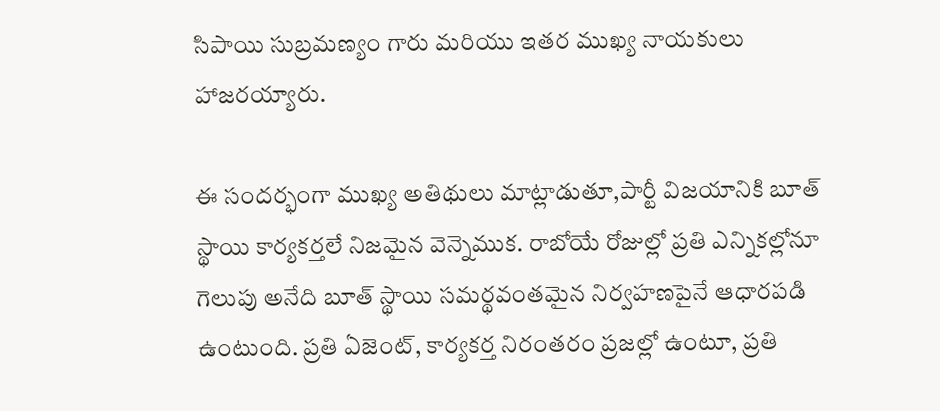సిపాయి సుబ్రమణ్యం గారు మరియు ఇతర ముఖ్య నాయకులు హాజరయ్యారు.

ఈ సందర్భంగా ముఖ్య అతిథులు మాట్లాడుతూ,పార్టీ విజయానికి బూత్ స్థాయి కార్యకర్తలే నిజమైన వెన్నెముక. రాబోయే రోజుల్లో ప్రతి ఎన్నికల్లోనూ గెలుపు అనేది బూత్ స్థాయి సమర్థవంతమైన నిర్వహణపైనే ఆధారపడి ఉంటుంది. ప్రతి ఏజెంట్, కార్యకర్త నిరంతరం ప్రజల్లో ఉంటూ, ప్రతి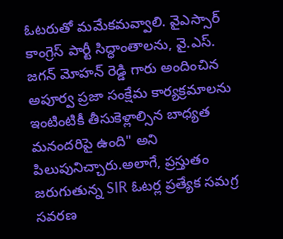ఓటరుతో మమేకమవ్వాలి. వైఎస్సార్ కాంగ్రెస్ పార్టీ సిద్ధాంతాలను, వై.ఎస్. జగన్ మోహన్ రెడ్డి గారు అందించిన అపూర్వ ప్రజా సంక్షేమ కార్యక్రమాలను ఇంటింటికీ తీసుకెళ్లాల్సిన బాధ్యత మనందరిపై ఉంది" అని పిలుపునిచ్చారు.అలాగే, ప్రస్తుతం జరుగుతున్న SIR ఓటర్ల ప్రత్యేక సమగ్ర సవరణ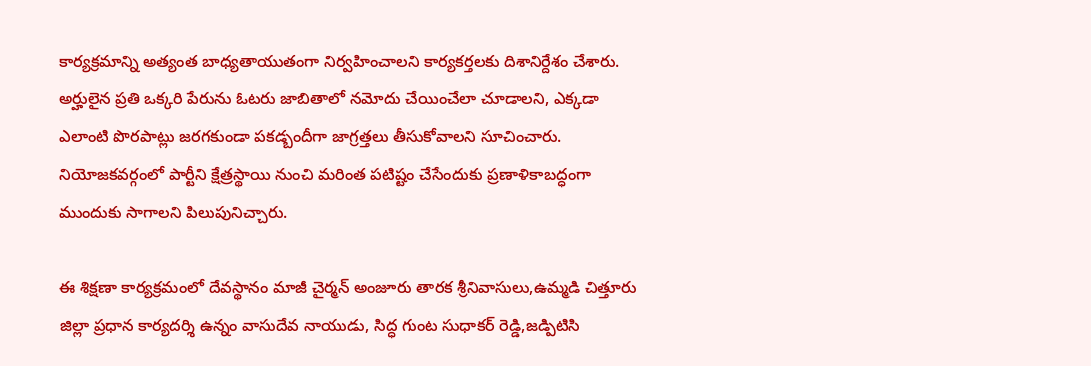కార్యక్రమాన్ని అత్యంత బాధ్యతాయుతంగా నిర్వహించాలని కార్యకర్తలకు దిశానిర్దేశం చేశారు. అర్హులైన ప్రతి ఒక్కరి పేరును ఓటరు జాబితాలో నమోదు చేయించేలా చూడాలని, ఎక్కడా ఎలాంటి పొరపాట్లు జరగకుండా పకడ్బందీగా జాగ్రత్తలు తీసుకోవాలని సూచించారు. నియోజకవర్గంలో పార్టీని క్షేత్రస్థాయి నుంచి మరింత పటిష్టం చేసేందుకు ప్రణాళికాబద్ధంగా ముందుకు సాగాలని పిలుపునిచ్చారు.

ఈ శిక్షణా కార్యక్రమంలో దేవస్థానం మాజీ చైర్మన్ అంజూరు తారక శ్రీనివాసులు,ఉమ్మడి చిత్తూరు జిల్లా ప్రధాన కార్యదర్శి ఉన్నం వాసుదేవ నాయుడు, సిద్ధ గుంట సుధాకర్ రెడ్డి,జడ్పిటిసి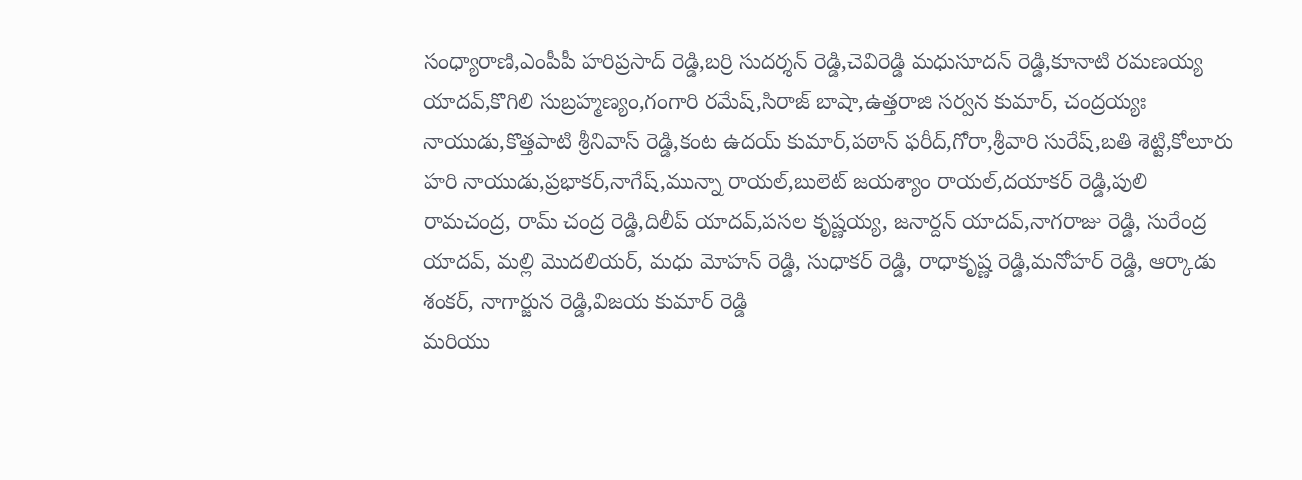సంధ్యారాణి,ఎంపీపీ హరిప్రసాద్ రెడ్డి,బర్రి సుదర్శన్ రెడ్డి,చెవిరెడ్డి మధుసూదన్ రెడ్డి,కూనాటి రమణయ్య యాదవ్,కొగిలి సుబ్రహ్మణ్యం,గంగారి రమేష్,సిరాజ్ బాషా,ఉత్తరాజి సర్వన కుమార్, చంద్రయ్యః నాయుడు,కొత్తపాటి శ్రీనివాస్ రెడ్డి,కంట ఉదయ్ కుమార్,పఠాన్ ఫరీద్,గోరా,శ్రీవారి సురేష్,బతి శెట్టి,కోలూరు హరి నాయుడు,ప్రభాకర్,నాగేష్,మున్నా రాయల్,బులెట్ జయశ్యాం రాయల్,దయాకర్ రెడ్డి,పులి రామచంద్ర, రామ్ చంద్ర రెడ్డి,దిలీప్ యాదవ్,పసల కృష్ణయ్య, జనార్దన్ యాదవ్,నాగరాజు రెడ్డి, సురేంద్ర యాదవ్, మల్లి మొదలియర్, మధు మోహన్ రెడ్డి, సుధాకర్ రెడ్డి, రాధాకృష్ణ రెడ్డి,మనోహర్ రెడ్డి, ఆర్కాడు శంకర్, నాగార్జున రెడ్డి,విజయ కుమార్ రెడ్డి
మరియు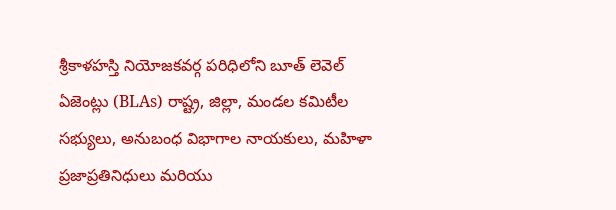శ్రీకాళహస్తి నియోజకవర్గ పరిధిలోని బూత్ లెవెల్ ఏజెంట్లు (BLAs) రాష్ట్ర, జిల్లా, మండల కమిటీల సభ్యులు, అనుబంధ విభాగాల నాయకులు, మహిళా ప్రజాప్రతినిధులు మరియు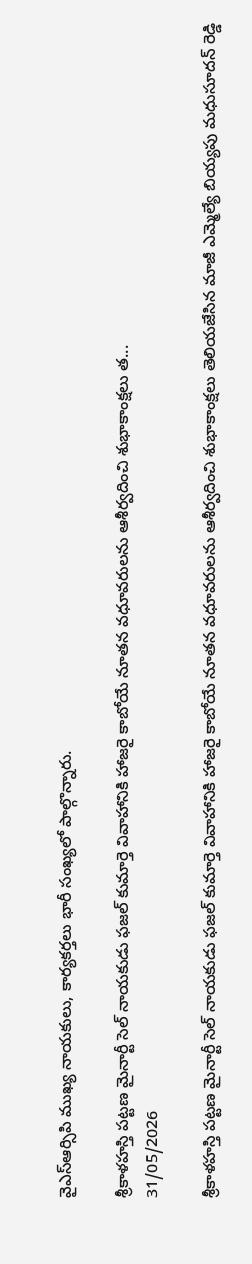వైఎస్ఆర్సిపి ముఖ్య నాయకులు, కార్యకర్తలు భారీ సంఖ్యలో పాల్గొన్నారు.

శ్రీకాళహస్తి పట్టణ మైనార్టీ సెల్ నాయకుడు ఫజల్ కుమార్తె వివాహానికి హాజరై కాబోయే నూతన వధూవరులను ఆశీర్వదించి శుభాకాంక్షలు త...
31/05/2026

శ్రీకాళహస్తి పట్టణ మైనార్టీ సెల్ నాయకుడు ఫజల్ కుమార్తె వివాహానికి హాజరై కాబోయే నూతన వధూవరులను ఆశీర్వదించి శుభాకాంక్షలు తెలియజేసిన మాజీ ఎమ్మెల్యే బియ్యపు మధుసూదన్ రెడ్డి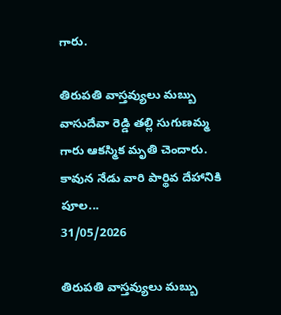గారు.

తిరుపతి వాస్తవ్యులు మబ్బు వాసుదేవా రెడ్డి తల్లి సుగుణమ్మ గారు ఆకస్మిక మృతి చెందారు. కావున నేడు వారి పార్థివ దేహానికి పూల...
31/05/2026

తిరుపతి వాస్తవ్యులు మబ్బు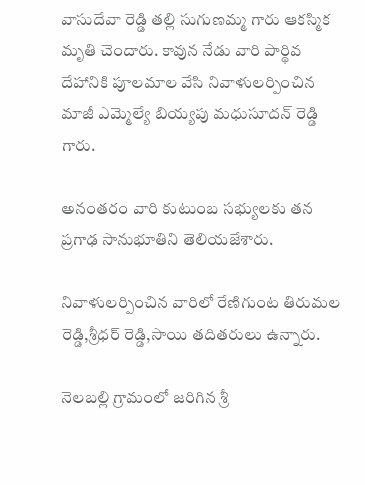వాసుదేవా రెడ్డి తల్లి సుగుణమ్మ గారు ఆకస్మిక మృతి చెందారు. కావున నేడు వారి పార్థివ దేహానికి పూలమాల వేసి నివాళులర్పించిన మాజీ ఎమ్మెల్యే బియ్యపు మధుసూదన్ రెడ్డి గారు.

అనంతరం వారి కుటుంబ సభ్యులకు తన ప్రగాఢ సానుభూతిని తెలియజేశారు.

నివాళులర్పించిన వారిలో రేణిగుంట తిరుమల రెడ్డి,శ్రీధర్ రెడ్డి,సాయి తదితరులు ఉన్నారు.

నెలబల్లి గ్రామంలో జరిగిన శ్రీ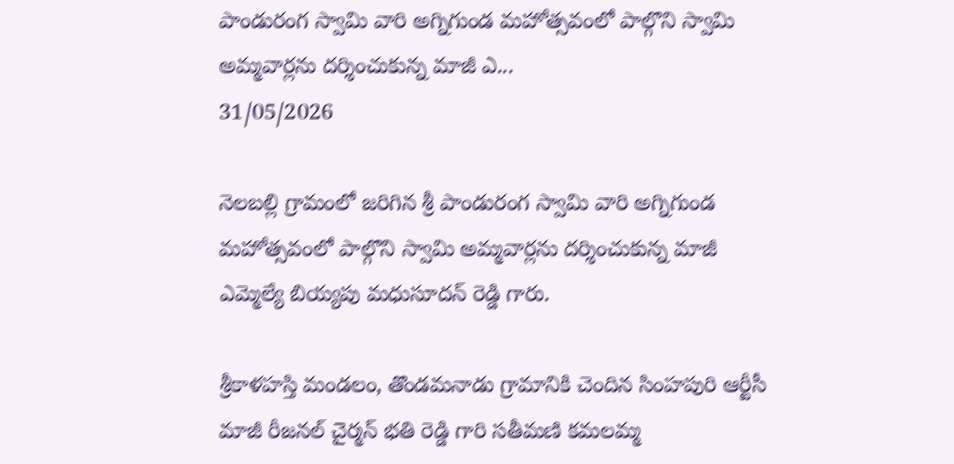పాండురంగ స్వామి వారి అగ్నిగుండ మహోత్సవంలో పాల్గొని స్వామి అమ్మవార్లను దర్శించుకున్న మాజీ ఎ...
31/05/2026

నెలబల్లి గ్రామంలో జరిగిన శ్రీ పాండురంగ స్వామి వారి అగ్నిగుండ మహోత్సవంలో పాల్గొని స్వామి అమ్మవార్లను దర్శించుకున్న మాజీ ఎమ్మెల్యే బియ్యపు మధుసూదన్ రెడ్డి గారు.

శ్రీకాళహస్తి మండలం, తొండమనాడు గ్రామానికి చెందిన సింహపురి ఆర్టీసీ మాజీ రీజనల్ చైర్మన్ భతి రెడ్డి గారి సతీమణి కమలమ్మ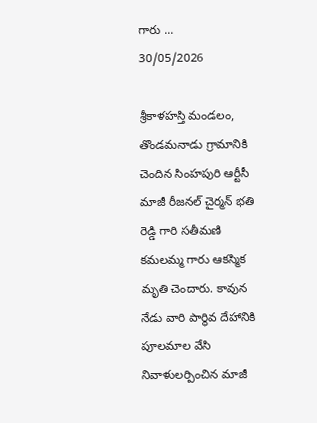గారు ...
30/05/2026

శ్రీకాళహస్తి మండలం, తొండమనాడు గ్రామానికి చెందిన సింహపురి ఆర్టీసీ మాజీ రీజనల్ చైర్మన్ భతి రెడ్డి గారి సతీమణి కమలమ్మ గారు ఆకస్మిక మృతి చెందారు. కావున నేడు వారి పార్థివ దేహానికి పూలమాల వేసి నివాళులర్పించిన మాజీ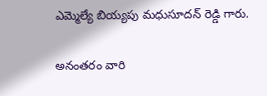ఎమ్మెల్యే బియ్యపు మధుసూదన్ రెడ్డి గారు.

అనంతరం వారి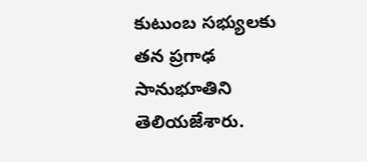కుటుంబ సభ్యులకు తన ప్రగాఢ సానుభూతిని తెలియజేశారు.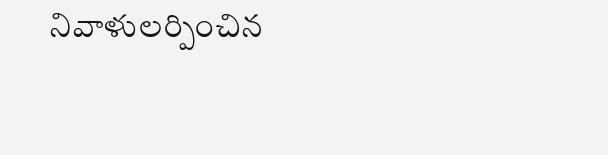నివాళులర్పించిన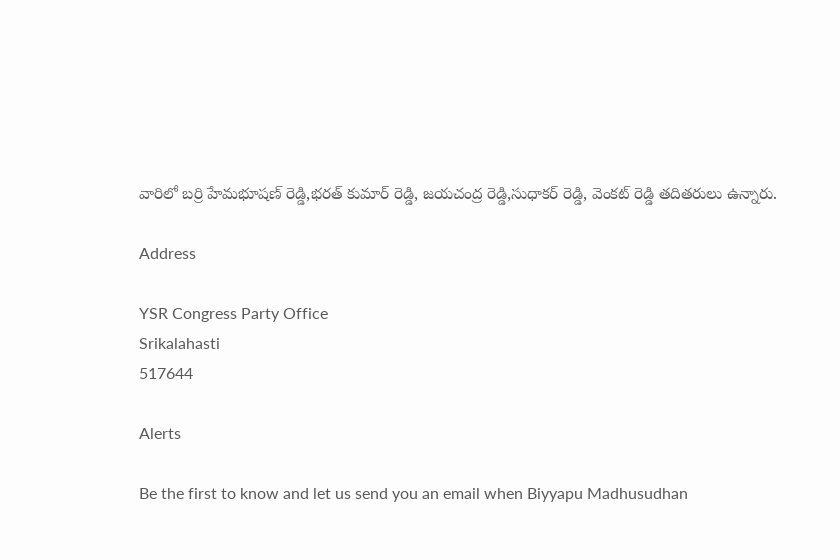వారిలో బర్రి హేమభూషణ్ రెడ్డి,భరత్ కుమార్ రెడ్డి, జయచంద్ర రెడ్డి,సుధాకర్ రెడ్డి, వెంకట్ రెడ్డి తదితరులు ఉన్నారు.

Address

YSR Congress Party Office
Srikalahasti
517644

Alerts

Be the first to know and let us send you an email when Biyyapu Madhusudhan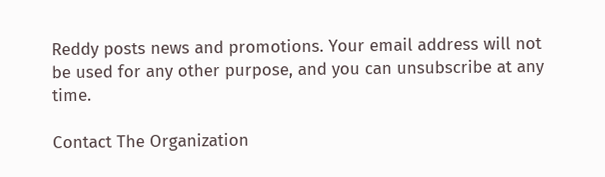Reddy posts news and promotions. Your email address will not be used for any other purpose, and you can unsubscribe at any time.

Contact The Organization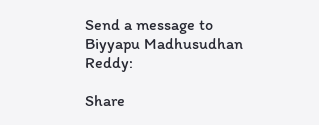Send a message to Biyyapu Madhusudhan Reddy:

Share